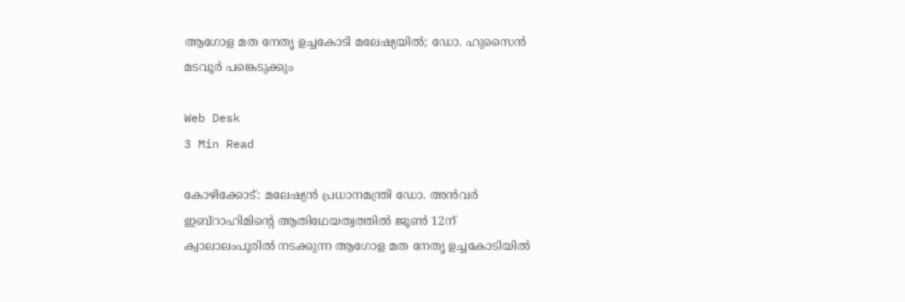ആഗോള മത നേതൃ ഉച്ചകോടി മലേഷ്യയില്‍; ഡോ. ഹുസൈന്‍ മടവൂര്‍ പങ്കെടുക്കും

Web Desk
3 Min Read

കോഴിക്കോട്: മലേഷ്യന്‍ പ്രധാനമന്ത്രി ഡോ. അന്‍വര്‍ ഇബ്റാഹിമിന്റെ ആതിഥേയത്വത്തില്‍ ജൂണ്‍ 12ന് ക്വാലാലംപൂരില്‍ നടക്കുന്ന ആഗോള മത നേതൃ ഉച്ചകോടിയില്‍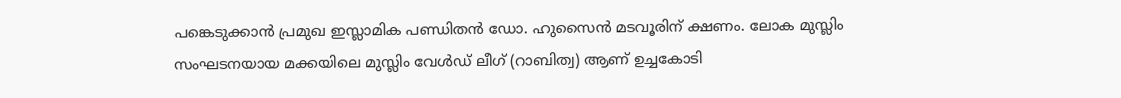പങ്കെടുക്കാന്‍ പ്രമുഖ ഇസ്ലാമിക പണ്ഡിതന്‍ ഡോ. ഹുസൈന്‍ മടവൂരിന് ക്ഷണം. ലോക മുസ്ലിം സംഘടനയായ മക്കയിലെ മുസ്ലിം വേള്‍ഡ് ലീഗ് (റാബിത്വ) ആണ് ഉച്ചകോടി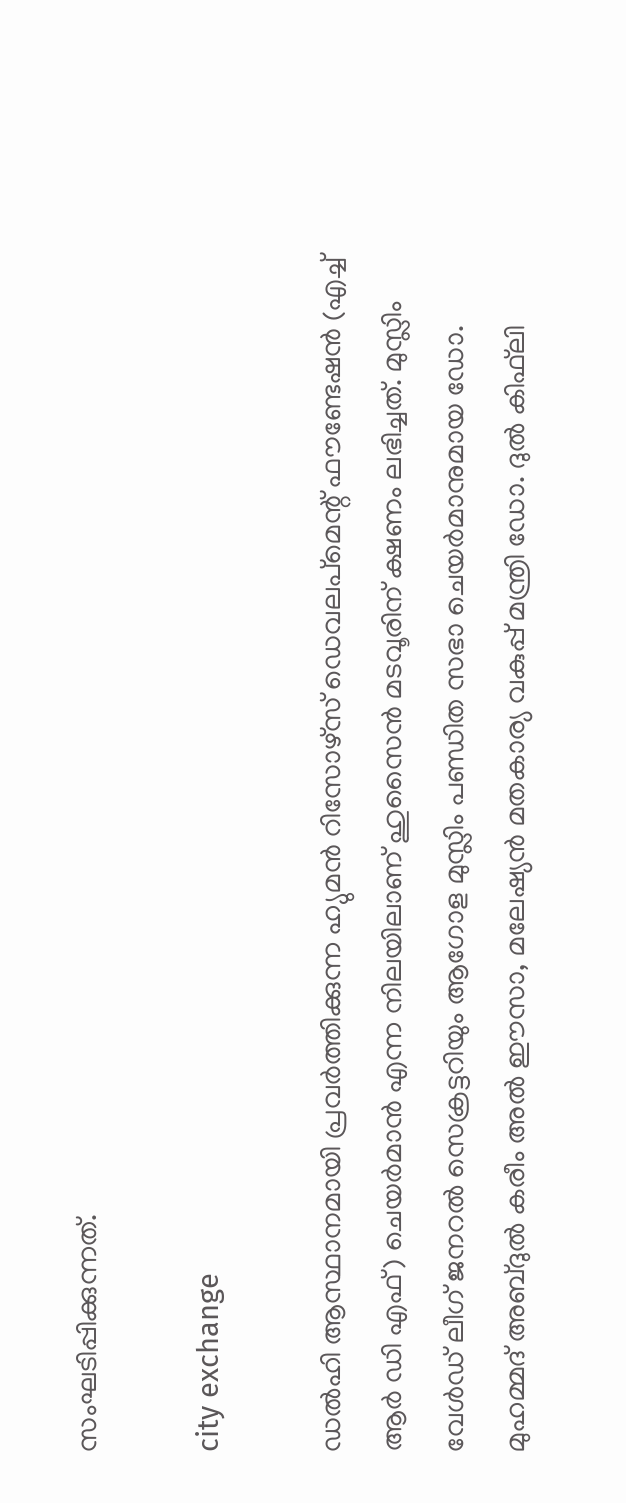സംഘടിപ്പിക്കുന്നത്.

city exchange

ഡല്‍ഹി ആസ്ഥാനമായി പ്രവര്‍ത്തിക്കുന്ന ഹ്യുമന്‍ റിസോഴ്‌സ് ഡെവലപ്‌മെന്റ് ഫൗണ്ടേഷന്‍ (എച്ച് ആര്‍ ഡി എഫ്) ചെയര്‍മാന്‍ എന്ന നിലയിലാണ് ഹുസൈന്‍ മടവൂരിന് ക്ഷണം ലഭിച്ചത്. മുസ്ലിം വേള്‍ഡ് ലീഗ് ജനറല്‍ സെക്രട്ടറിയും ആഗോള മുസ്ലിം പണ്ഡിത സഭാ ചെയര്‍മാനുമായ ഡോ. മുഹമ്മദ് അബ്ദുല്‍ കരീം അല്‍ ഈസാ, മലേഷ്യന്‍ മതകാര്യ വകുപ്പ് മന്ത്രി ഡോ. ദുല്‍ കിഫ്‌ലി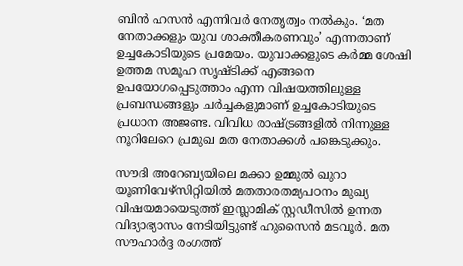ബിന്‍ ഹസന്‍ എന്നിവര്‍ നേതൃത്വം നല്‍കും. ‘മത നേതാക്കളും യുവ ശാക്തീകരണവും’ എന്നതാണ് ഉച്ചകോടിയുടെ പ്രമേയം. യുവാക്കളുടെ കര്‍മ്മ ശേഷി ഉത്തമ സമൂഹ സൃഷ്ടിക്ക് എങ്ങനെ ഉപയോഗപ്പെടുത്താം എന്ന വിഷയത്തിലുള്ള പ്രബന്ധങ്ങളും ചര്‍ച്ചകളുമാണ് ഉച്ചകോടിയുടെ പ്രധാന അജണ്ട. വിവിധ രാഷ്ട്രങ്ങളില്‍ നിന്നുള്ള നൂറിലേറെ പ്രമുഖ മത നേതാക്കള്‍ പങ്കെടുക്കും.

സൗദി അറേബ്യയിലെ മക്കാ ഉമ്മുല്‍ ഖുറാ യൂണിവേഴ്‌സിറ്റിയില്‍ മതതാരതമ്യപഠനം മുഖ്യ വിഷയമായെടുത്ത് ഇസ്ലാമിക് സ്റ്റഡീസില്‍ ഉന്നത വിദ്യാഭ്യാസം നേടിയിട്ടുണ്ട് ഹുസൈന്‍ മടവൂര്‍. മത സൗഹാര്‍ദ്ദ രംഗത്ത്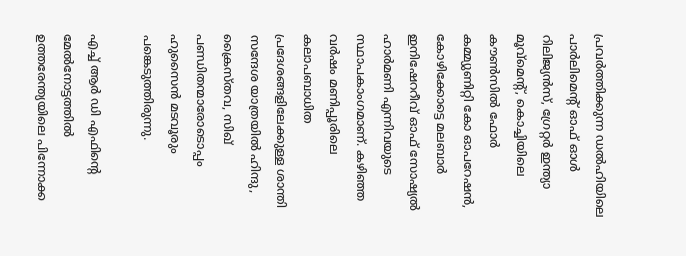പ്രവര്‍ത്തിക്കുന്ന ഡല്‍ഹിയിലെ പാര്‍ലിമെന്റ് ഓഫ് ഓള്‍ റിലിജ്യന്‍സ്, ഗ്രേറ്റര്‍ ഇന്ത്യാ മൂവ്‌മെന്റ്, കൊച്ചിയിലെ കൗണ്‍സില്‍ ഫോര്‍ കമ്മ്യുണിറ്റി കോ ഓപറേഷന്‍, കോഴിക്കോട്ടെ മലബാര്‍ ഇനിഷേററീവ് ഓഫ് സോഷ്യല്‍ ഹാര്‍മണി എന്നിവയുടെ സ്ഥാപകാംഗമാണ്. കഴിഞ്ഞ വര്‍ഷം മണിപ്പൂരിലെ കലാപബാധിത പ്രദേശങ്ങളിലേക്കുള്ള ശാന്തി സന്ദേശ യാത്രയില്‍ ഹിന്ദു, ക്രൈസ്തവ, സിഖ് പണ്ഡിതന്മാരോടൊപ്പം ഹുസൈന്‍ മടവൂരും പങ്കെടുത്തിരുന്നു.

എച്ച് ആര്‍ ഡി എഫിന്റെ മേല്‍നോട്ടത്തില്‍ ഉത്തരേന്ത്യയിലെ പിന്നോക്ക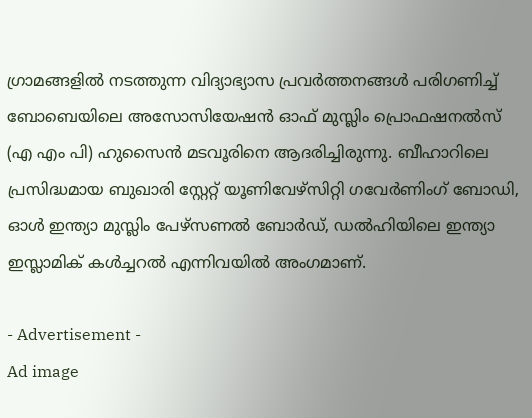ഗ്രാമങ്ങളില്‍ നടത്തുന്ന വിദ്യാഭ്യാസ പ്രവര്‍ത്തനങ്ങള്‍ പരിഗണിച്ച് ബോബെയിലെ അസോസിയേഷന്‍ ഓഫ് മുസ്ലിം പ്രൊഫഷനല്‍സ് (എ എം പി) ഹുസൈന്‍ മടവൂരിനെ ആദരിച്ചിരുന്നു. ബീഹാറിലെ പ്രസിദ്ധമായ ബുഖാരി സ്റ്റേറ്റ് യൂണിവേഴ്‌സിറ്റി ഗവേര്‍ണിംഗ് ബോഡി, ഓള്‍ ഇന്ത്യാ മുസ്ലിം പേഴ്‌സണല്‍ ബോര്‍ഡ്, ഡല്‍ഹിയിലെ ഇന്ത്യാ ഇസ്ലാമിക് കള്‍ച്ചറല്‍ എന്നിവയില്‍ അംഗമാണ്.

- Advertisement -
Ad image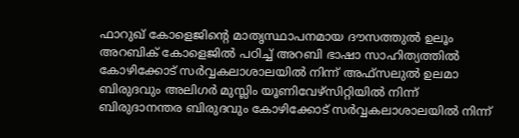ഫാറുഖ് കോളെജിന്റെ മാതൃസ്ഥാപനമായ ദൗസത്തുല്‍ ഉലൂം അറബിക് കോളെജില്‍ പഠിച്ച് അറബി ഭാഷാ സാഹിത്യത്തില്‍ കോഴിക്കോട് സര്‍വ്വകലാശാലയില്‍ നിന്ന് അഫ്‌സലുല്‍ ഉലമാ ബിരുദവും അലിഗര്‍ മുസ്ലിം യൂണിവേഴ്‌സിറ്റിയില്‍ നിന്ന് ബിരുദാനന്തര ബിരുദവും കോഴിക്കോട് സര്‍വ്വകലാശാലയില്‍ നിന്ന്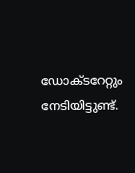ഡോക്ടറേറ്റും നേടിയിട്ടുണ്ട്.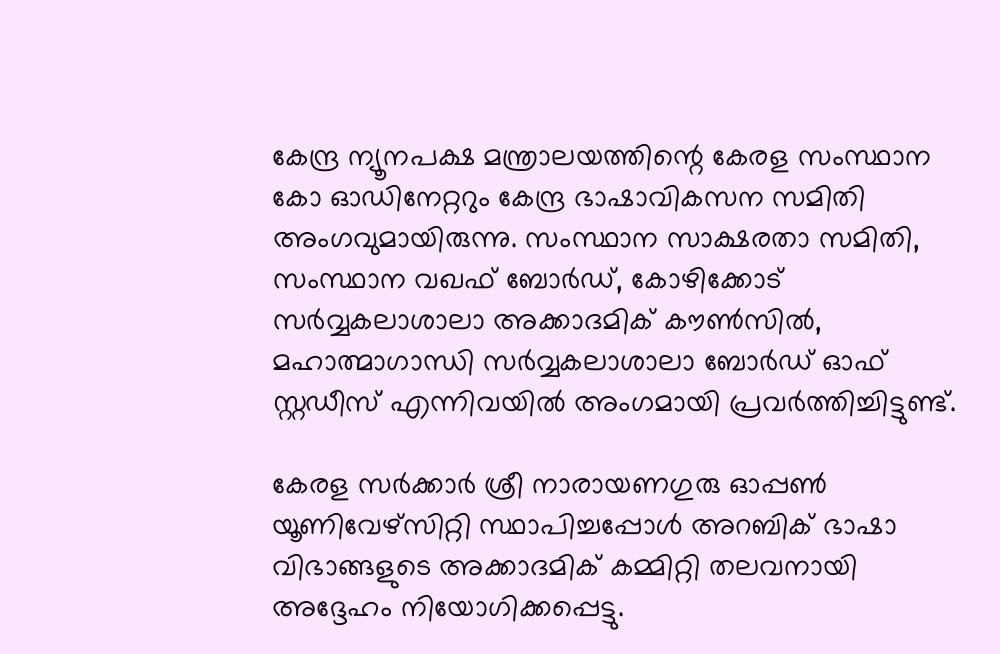കേന്ദ്ര ന്യൂനപക്ഷ മന്ത്രാലയത്തിന്റെ കേരള സംസ്ഥാന കോ ഓഡിനേറ്ററും കേന്ദ്ര ഭാഷാവികസന സമിതി അംഗവുമായിരുന്നു. സംസ്ഥാന സാക്ഷരതാ സമിതി, സംസ്ഥാന വഖഫ് ബോര്‍ഡ്, കോഴിക്കോട് സര്‍വ്വകലാശാലാ അക്കാദമിക് കൗണ്‍സില്‍, മഹാത്മാഗാന്ധി സര്‍വ്വകലാശാലാ ബോര്‍ഡ് ഓഫ് സ്റ്റഡീസ് എന്നിവയില്‍ അംഗമായി പ്രവര്‍ത്തിച്ചിട്ടുണ്ട്.

കേരള സര്‍ക്കാര്‍ ശ്രീ നാരായണഗുരു ഓപ്പണ്‍ യൂണിവേഴ്‌സിറ്റി സ്ഥാപിച്ചപ്പോള്‍ അറബിക് ഭാഷാ വിഭാങ്ങളുടെ അക്കാദമിക് കമ്മിറ്റി തലവനായി അദ്ദേഹം നിയോഗിക്കപ്പെട്ടു.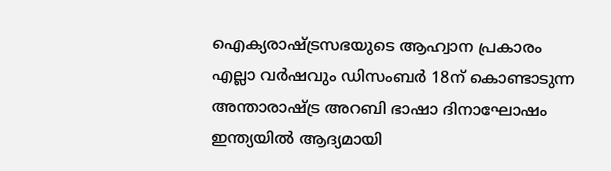ഐക്യരാഷ്ട്രസഭയുടെ ആഹ്വാന പ്രകാരം എല്ലാ വര്‍ഷവും ഡിസംബര്‍ 18ന് കൊണ്ടാടുന്ന അന്താരാഷ്ട്ര അറബി ഭാഷാ ദിനാഘോഷം ഇന്ത്യയില്‍ ആദ്യമായി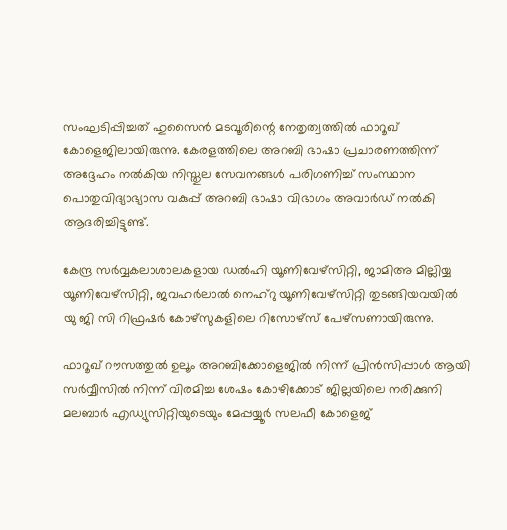സംഘടിപ്പിച്ചത് ഹുസൈന്‍ മടവൂരിന്റെ നേതൃത്വത്തില്‍ ഫാറൂഖ് കോളെജിലായിരുന്നു. കേരളത്തിലെ അറബി ഭാഷാ പ്രചാരണത്തിന്ന് അദ്ദേഹം നല്‍കിയ നിസ്തുല സേവനങ്ങള്‍ പരിഗണിച്ച് സംസ്ഥാന പൊതുവിദ്യാഭ്യാസ വകുപ്പ് അറബി ഭാഷാ വിഭാഗം അവാര്‍ഡ് നല്‍കി ആദരിച്ചിട്ടുണ്ട്.

കേന്ദ്ര സര്‍വ്വകലാശാലകളായ ഡല്‍ഹി യൂണിവേഴ്‌സിറ്റി, ജാമിഅ മില്ലിയ്യ യൂണിവേഴ്‌സിറ്റി, ജവഹര്‍ലാല്‍ നെഹ്റു യൂണിവേഴ്‌സിറ്റി തുടങ്ങിയവയില്‍ യു ജി സി റിഫ്രഷര്‍ കോഴ്‌സുകളിലെ റിസോഴ്സ് പേഴ്‌സണായിരുന്നു.

ഫാറൂഖ് റൗസത്തുല്‍ ഉലൂം അറബിക്കോളെജില്‍ നിന്ന് പ്രിന്‍സിപ്പാള്‍ ആയി സര്‍വ്വീസില്‍ നിന്ന് വിരമിച്ച ശേഷം കോഴിക്കോട് ജില്ലയിലെ നരിക്കുനി മലബാര്‍ എഡ്യുസിറ്റിയുടെയും മേപ്പയ്യൂര്‍ സലഫീ കോളെജ്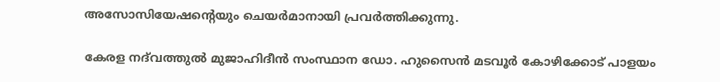അസോസിയേഷന്റെയും ചെയര്‍മാനായി പ്രവര്‍ത്തിക്കുന്നു.

കേരള നദ്‌വത്തുല്‍ മുജാഹിദീന്‍ സംസ്ഥാന ഡോ. ഹുസൈന്‍ മടവൂര്‍ കോഴിക്കോട് പാളയം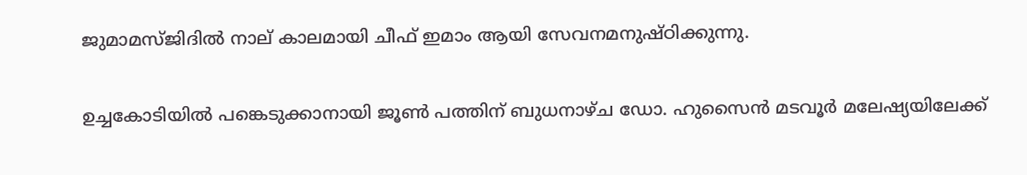ജുമാമസ്ജിദില്‍ നാല് കാലമായി ചീഫ് ഇമാം ആയി സേവനമനുഷ്ഠിക്കുന്നു.

ഉച്ചകോടിയില്‍ പങ്കെടുക്കാനായി ജൂണ്‍ പത്തിന് ബുധനാഴ്ച ഡോ. ഹുസൈന്‍ മടവൂര്‍ മലേഷ്യയിലേക്ക്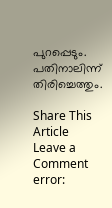പുറപ്പെടും. പതിനാലിന്ന് തിരിച്ചെത്തും.

Share This Article
Leave a Comment
error: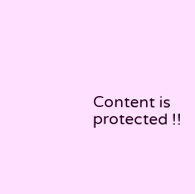Content is protected !!